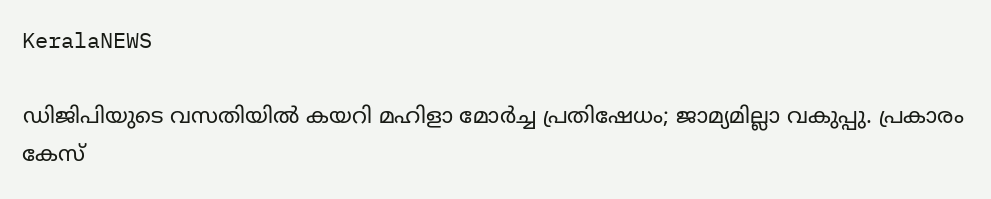KeralaNEWS

ഡിജിപിയുടെ വസതിയില്‍ കയറി മഹിളാ മോർച്ച പ്രതിഷേധം; ജാമ്യമില്ലാ വകുപ്പു. പ്രകാരം കേസ്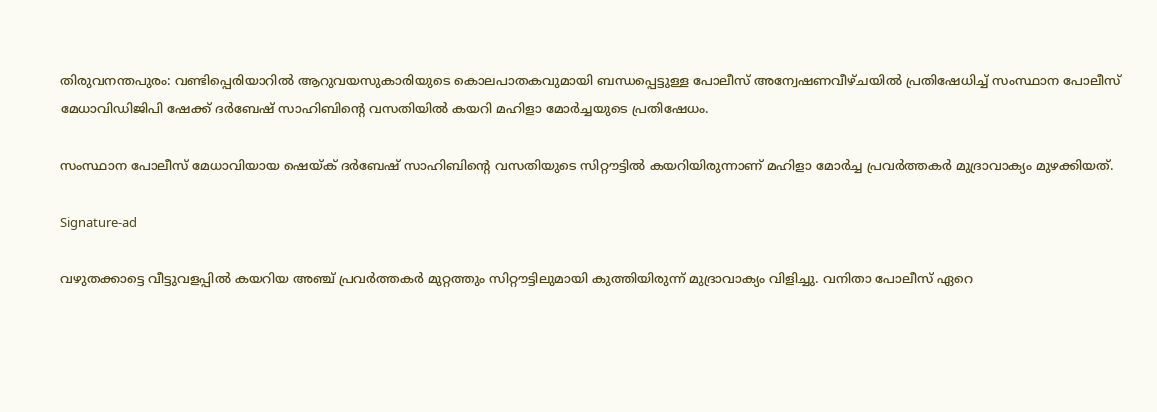തിരുവനന്തപുരം: വണ്ടിപ്പെരിയാറില്‍ ആറുവയസുകാരിയുടെ കൊലപാതകവുമായി ബന്ധപ്പെട്ടുള്ള പോലീസ് അന്വേഷണവീഴ്ചയില്‍ പ്രതിഷേധിച്ച്‌ സംസ്ഥാന പോലീസ് മേധാവിഡിജിപി ഷേക്ക് ദര്‍ബേഷ് സാഹിബിന്‍റെ വസതിയില്‍ കയറി മഹിളാ മോര്‍ച്ചയുടെ പ്രതിഷേധം.

സംസ്ഥാന പോലീസ് മേധാവിയായ ഷെയ്ക് ദര്‍ബേഷ് സാഹിബിന്‍റെ വസതിയുടെ സിറ്റൗട്ടില്‍ കയറിയിരുന്നാണ് മഹിളാ മോര്‍ച്ച പ്രവര്‍ത്തകര്‍ മുദ്രാവാക്യം മുഴക്കിയത്.

Signature-ad

വഴുതക്കാട്ടെ വീട്ടുവളപ്പില്‍ കയറിയ അഞ്ച് പ്രവര്‍ത്തകര്‍ മുറ്റത്തും സിറ്റൗട്ടിലുമായി കുത്തിയിരുന്ന് മുദ്രാവാക്യം വിളിച്ചു. വനിതാ പോലീസ് ഏറെ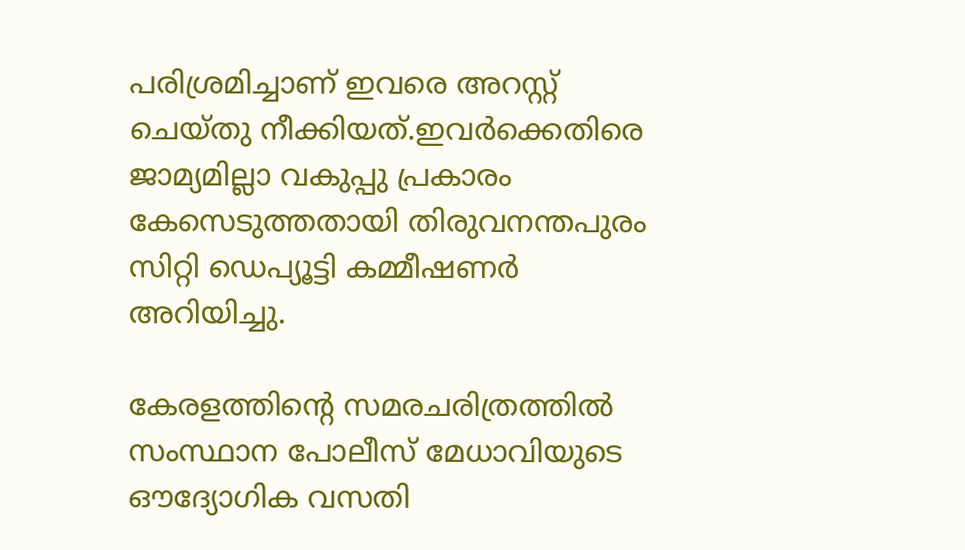പരിശ്രമിച്ചാണ് ഇവരെ അറസ്റ്റ് ചെയ്തു നീക്കിയത്.ഇവർക്കെതിരെ ജാമ്യമില്ലാ വകുപ്പു പ്രകാരം കേസെടുത്തതായി തിരുവനന്തപുരം സിറ്റി ഡെപ്യൂട്ടി കമ്മീഷണർ അറിയിച്ചു.

കേരളത്തിന്‍റെ സമരചരിത്രത്തില്‍ സംസ്ഥാന പോലീസ് മേധാവിയുടെ ഔദ്യോഗിക വസതി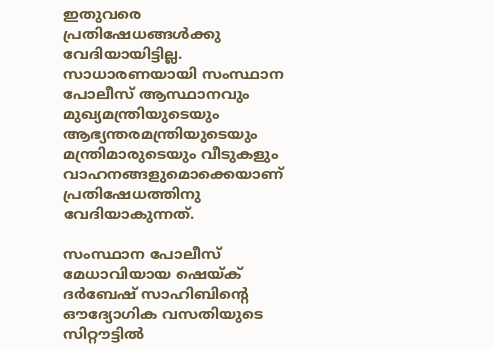ഇതുവരെ പ്രതിഷേധങ്ങള്‍ക്കു വേദിയായിട്ടില്ല. സാധാരണയായി സംസ്ഥാന പോലീസ് ആസ്ഥാനവും മുഖ്യമന്ത്രിയുടെയും ആഭ്യന്തരമന്ത്രിയുടെയും മന്ത്രിമാരുടെയും വീടുകളും വാഹനങ്ങളുമൊക്കെയാണ് പ്രതിഷേധത്തിനു വേദിയാകുന്നത്.

സംസ്ഥാന പോലീസ് മേധാവിയായ ഷെയ്ക് ദര്‍ബേഷ് സാഹിബിന്‍റെ ഔദ്യോഗിക വസതിയുടെ സിറ്റൗട്ടില്‍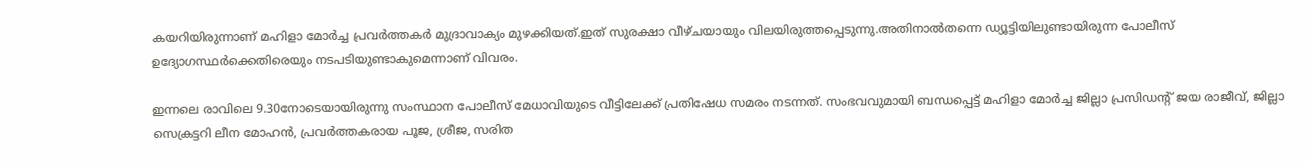കയറിയിരുന്നാണ് മഹിളാ മോര്‍ച്ച പ്രവര്‍ത്തകര്‍ മുദ്രാവാക്യം മുഴക്കിയത്.ഇത് സുരക്ഷാ വീഴ്ചയായും വിലയിരുത്തപ്പെടുന്നു.അതിനാൽതന്നെ ഡ്യൂട്ടിയിലുണ്ടായിരുന്ന പോലീസ് ഉദ്യോഗസ്ഥർക്കെതിരെയും നടപടിയുണ്ടാകുമെന്നാണ് വിവരം.

ഇന്നലെ രാവിലെ 9.30നോടെയായിരുന്നു സംസ്ഥാന പോലീസ് മേധാവിയുടെ വീട്ടിലേക്ക് പ്രതിഷേധ സമരം നടന്നത്. സംഭവവുമായി ബന്ധപ്പെട്ട് മഹിളാ മോര്‍ച്ച ജില്ലാ പ്രസിഡന്‍റ് ജയ രാജീവ്, ജില്ലാ സെക്രട്ടറി ലീന മോഹൻ, പ്രവര്‍ത്തകരായ പൂജ, ശ്രീജ, സരിത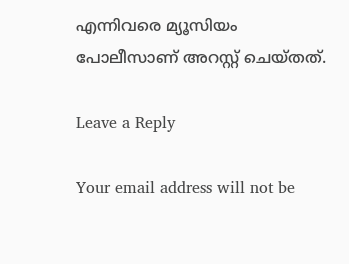എന്നിവരെ മ്യൂസിയം പോലീസാണ് അറസ്റ്റ് ചെയ്തത്.

Leave a Reply

Your email address will not be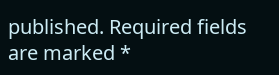published. Required fields are marked *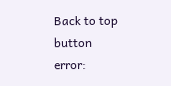Back to top button
error: